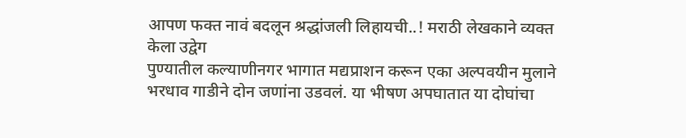आपण फक्त नावं बदलून श्रद्धांजली लिहायची..! मराठी लेखकाने व्यक्त केला उद्वेग
पुण्यातील कल्याणीनगर भागात मद्यप्राशन करून एका अल्पवयीन मुलाने भरधाव गाडीने दोन जणांना उडवलं. या भीषण अपघातात या दोघांचा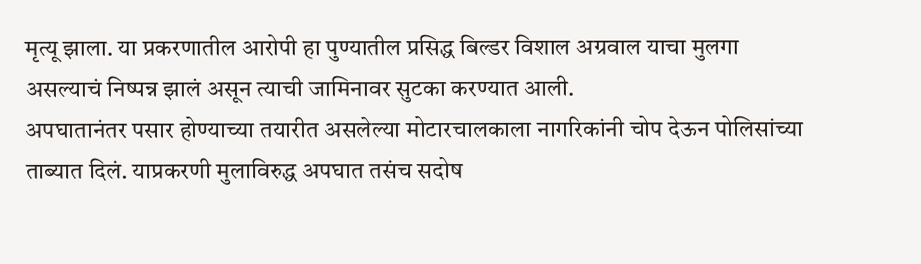मृत्यू झाला. या प्रकरणातील आरोपी हा पुण्यातील प्रसिद्ध बिल्डर विशाल अग्रवाल याचा मुलगा असल्याचं निष्पन्न झालं असून त्याची जामिनावर सुटका करण्यात आली.
अपघातानंतर पसार होण्याच्या तयारीत असलेल्या मोटारचालकाला नागरिकांनी चोप देऊन पोलिसांच्या ताब्यात दिलं. याप्रकरणी मुलाविरुद्ध अपघात तसंच सदोष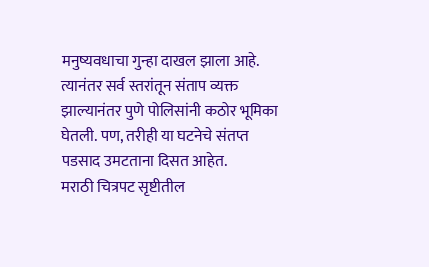मनुष्यवधाचा गुन्हा दाखल झाला आहे. त्यानंतर सर्व स्तरांतून संताप व्यक्त झाल्यानंतर पुणे पोलिसांनी कठोर भूमिका घेतली. पण, तरीही या घटनेचे संतप्त पडसाद उमटताना दिसत आहेत.
मराठी चित्रपट सृष्टीतील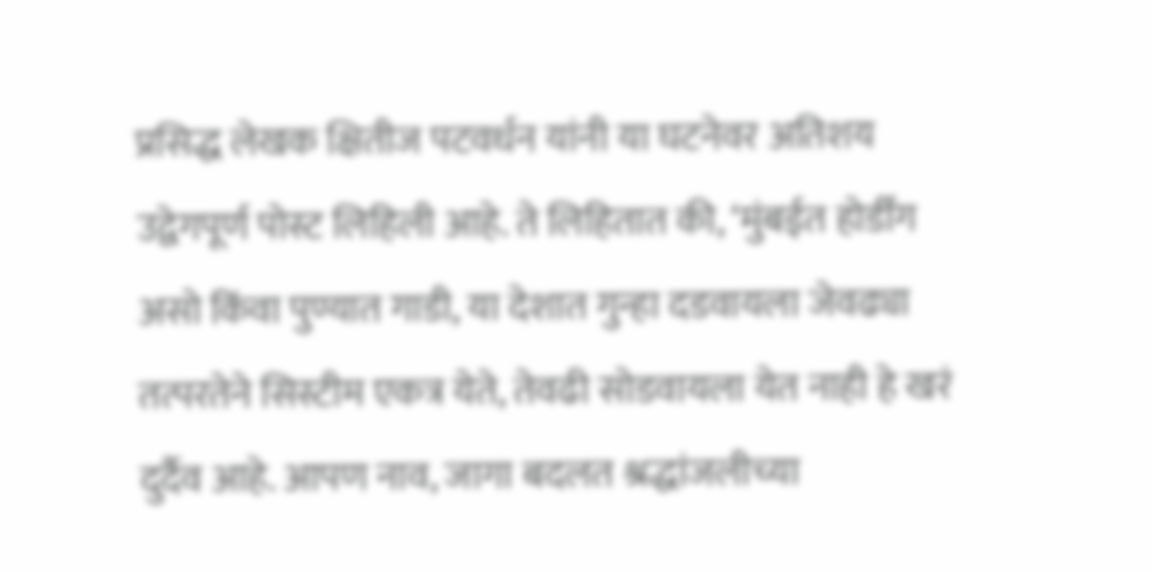प्रसिद्ध लेखक क्षितीज पटवर्धन यांनी या घटनेवर अतिशय उद्वेगपूर्ण पोस्ट लिहिली आहे. ते लिहितात की, ‘मुंबईत होर्डींग असो किंवा पुण्यात गाडी, या देशात गुन्हा दडवायला जेवढ्या तत्परतेने सिस्टीम एकत्र येते, तेवढी सोडवायला येत नाही हे खरं दुर्दैव आहे. आपण नाव, जागा बदलत श्रद्धांजलीच्या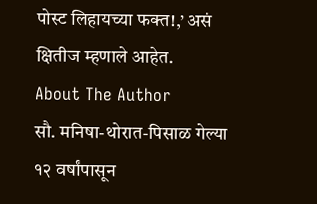पोस्ट लिहायच्या फक्त!,’ असं क्षितीज म्हणाले आहेत.
About The Author
सौ. मनिषा-थोरात-पिसाळ गेल्या १२ वर्षांपासून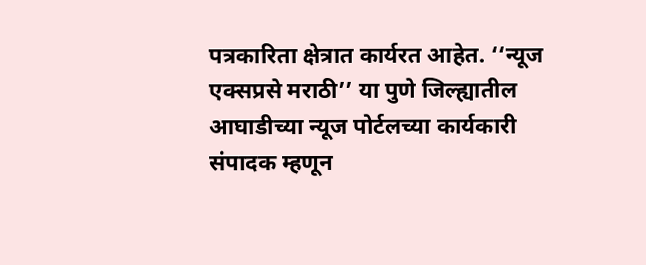पत्रकारिता क्षेत्रात कार्यरत आहेत. ‘‘न्यूज एक्सप्रसे मराठी’’ या पुणे जिल्ह्यातील आघाडीच्या न्यूज पोर्टलच्या कार्यकारी संपादक म्हणून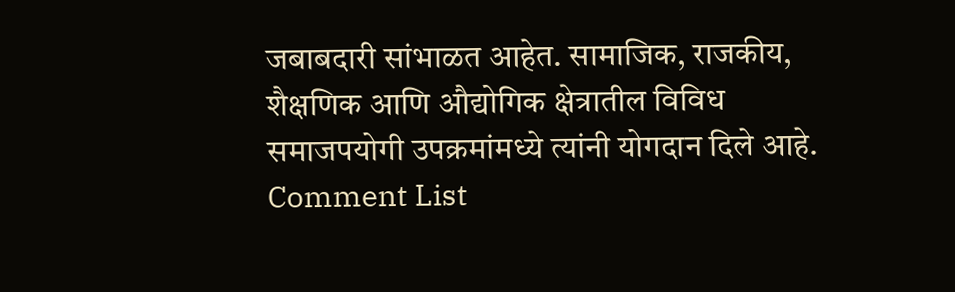जबाबदारी सांभाळत आहेत. सामाजिक, राजकीय, शैक्षणिक आणि औद्योगिक क्षेत्रातील विविध समाजपयोगी उपक्रमांमध्ये त्यांनी योगदान दिले आहे.
Comment List